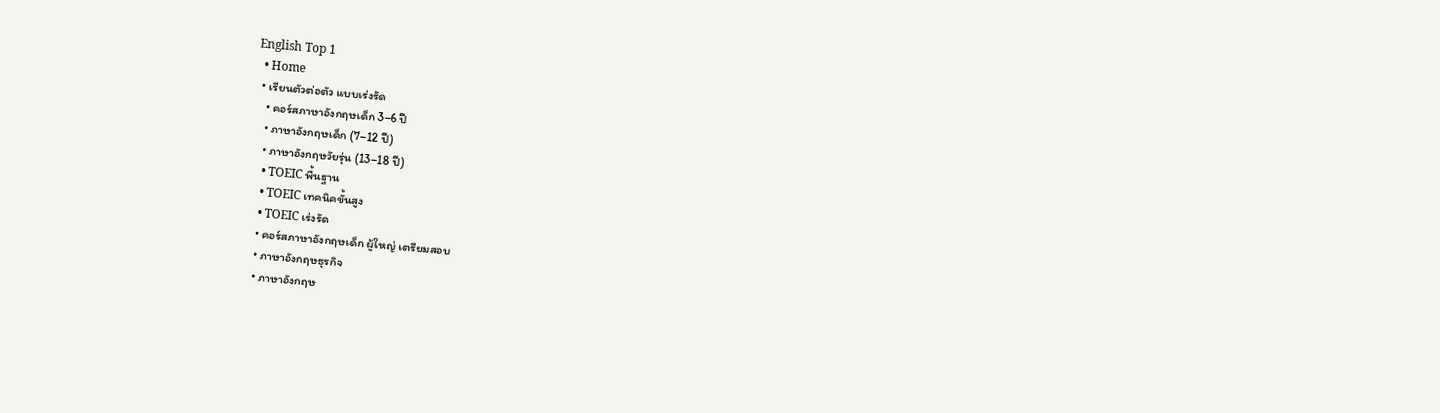English Top 1
  • Home
  • เรียนตัวต่อตัว แบบเร่งรัด
    • คอร์สภาษาอังกฤษเด็ก 3–6 ปี
    • ภาษาอังกฤษเด็ก (7–12 ปี)
    • ภาษาอังกฤษวัยรุ่น (13–18 ปี)
    • TOEIC พื้นฐาน
    • TOEIC เทคนิคขั้นสูง
    • TOEIC เร่งรัด
    • คอร์สภาษาอังกฤษเด็ก ผู้ใหญ่ เตรียมสอบ
    • ภาษาอังกฤษธุรกิจ
    • ภาษาอังกฤษ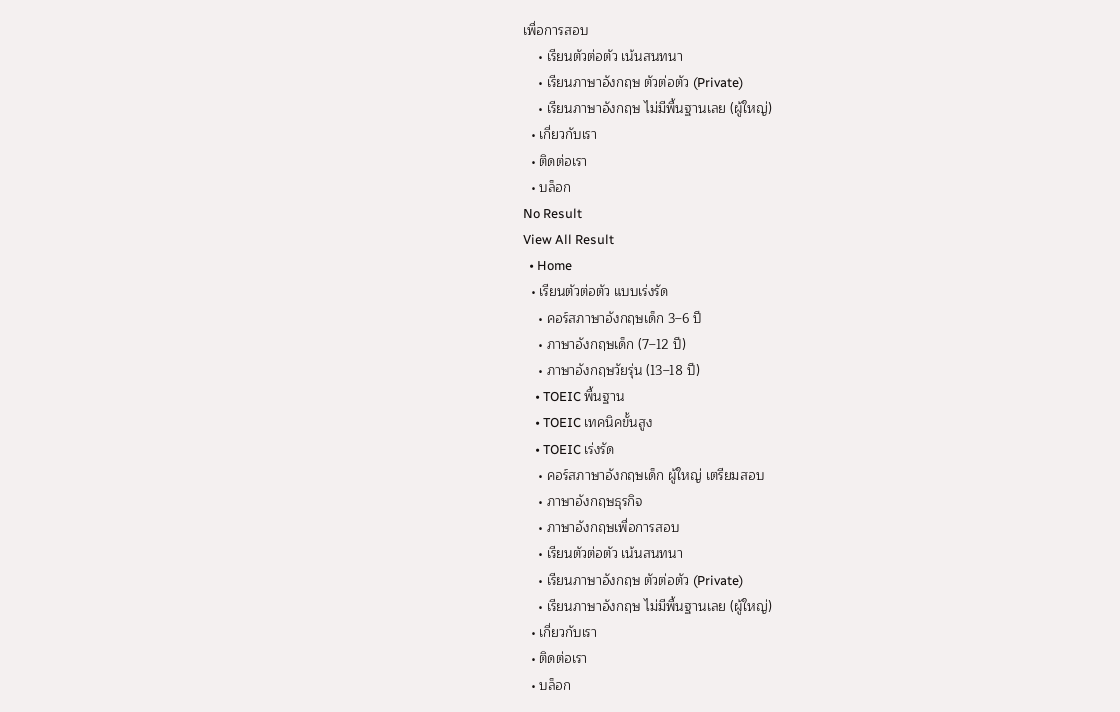เพื่อการสอบ
    • เรียนตัวต่อตัว เน้นสนทนา
    • เรียนภาษาอังกฤษ ตัวต่อตัว (Private)
    • เรียนภาษาอังกฤษ ไม่มีพื้นฐานเลย (ผู้ใหญ่)
  • เกี่ยวกับเรา
  • ติดต่อเรา
  • บล็อก
No Result
View All Result
  • Home
  • เรียนตัวต่อตัว แบบเร่งรัด
    • คอร์สภาษาอังกฤษเด็ก 3–6 ปี
    • ภาษาอังกฤษเด็ก (7–12 ปี)
    • ภาษาอังกฤษวัยรุ่น (13–18 ปี)
    • TOEIC พื้นฐาน
    • TOEIC เทคนิคขั้นสูง
    • TOEIC เร่งรัด
    • คอร์สภาษาอังกฤษเด็ก ผู้ใหญ่ เตรียมสอบ
    • ภาษาอังกฤษธุรกิจ
    • ภาษาอังกฤษเพื่อการสอบ
    • เรียนตัวต่อตัว เน้นสนทนา
    • เรียนภาษาอังกฤษ ตัวต่อตัว (Private)
    • เรียนภาษาอังกฤษ ไม่มีพื้นฐานเลย (ผู้ใหญ่)
  • เกี่ยวกับเรา
  • ติดต่อเรา
  • บล็อก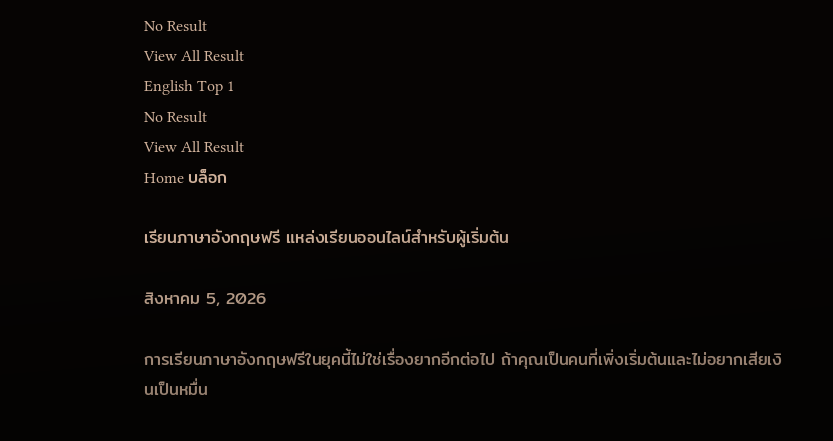No Result
View All Result
English Top 1
No Result
View All Result
Home บล็อก

เรียนภาษาอังกฤษฟรี แหล่งเรียนออนไลน์สำหรับผู้เริ่มต้น

สิงหาคม 5, 2026

การเรียนภาษาอังกฤษฟรีในยุคนี้ไม่ใช่เรื่องยากอีกต่อไป ถ้าคุณเป็นคนที่เพิ่งเริ่มต้นและไม่อยากเสียเงินเป็นหมื่น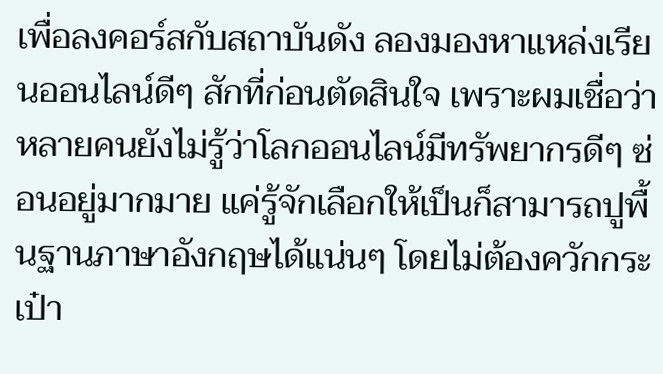เพื่อลงคอร์สกับสถาบันดัง ลองมองหาแหล่งเรียนออนไลน์ดีๆ สักที่ก่อนตัดสินใจ เพราะผมเชื่อว่าหลายคนยังไม่รู้ว่าโลกออนไลน์มีทรัพยากรดีๆ ซ่อนอยู่มากมาย แค่รู้จักเลือกให้เป็นก็สามารถปูพื้นฐานภาษาอังกฤษได้แน่นๆ โดยไม่ต้องควักกระเป๋า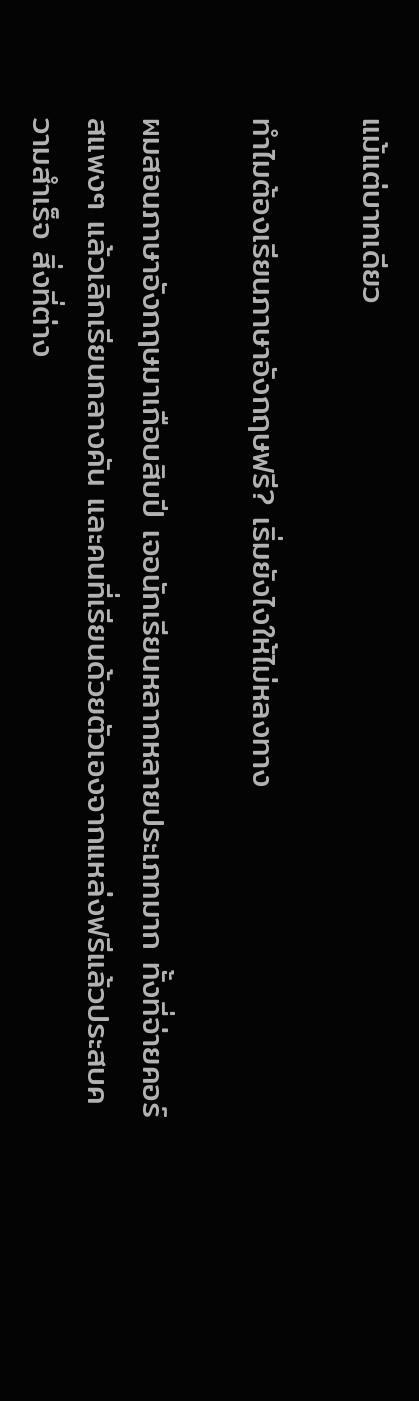แม้แต่บาทเดียว

ทำไมต้องเรียนภาษาอังกฤษฟรี? เริ่มยังไงให้ไม่หลงทาง

ผมสอนภาษาอังกฤษมาเกือบสิบปี เจอนักเรียนหลากหลายประเภทมาก ทั้งที่จ่ายคอร์สแพงๆ แล้วเลิกเรียนกลางคัน และคนที่เรียนด้วยตัวเองจากแหล่งฟรีแล้วประสบความสำเร็จ สิ่งที่ต่าง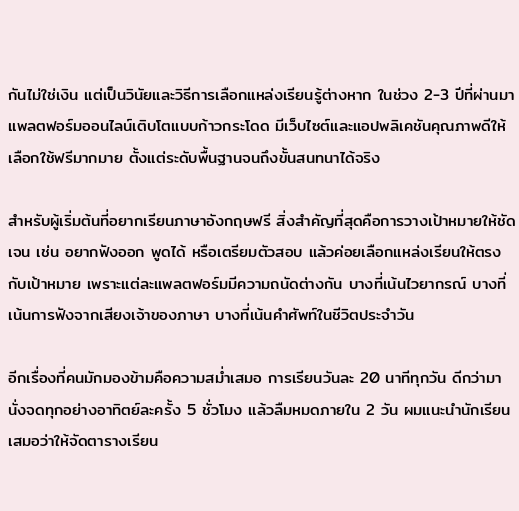กันไม่ใช่เงิน แต่เป็นวินัยและวิธีการเลือกแหล่งเรียนรู้ต่างหาก ในช่วง 2-3 ปีที่ผ่านมา แพลตฟอร์มออนไลน์เติบโตแบบก้าวกระโดด มีเว็บไซต์และแอปพลิเคชันคุณภาพดีให้เลือกใช้ฟรีมากมาย ตั้งแต่ระดับพื้นฐานจนถึงขั้นสนทนาได้จริง

สำหรับผู้เริ่มต้นที่อยากเรียนภาษาอังกฤษฟรี สิ่งสำคัญที่สุดคือการวางเป้าหมายให้ชัดเจน เช่น อยากฟังออก พูดได้ หรือเตรียมตัวสอบ แล้วค่อยเลือกแหล่งเรียนให้ตรงกับเป้าหมาย เพราะแต่ละแพลตฟอร์มมีความถนัดต่างกัน บางที่เน้นไวยากรณ์ บางที่เน้นการฟังจากเสียงเจ้าของภาษา บางที่เน้นคำศัพท์ในชีวิตประจำวัน

อีกเรื่องที่คนมักมองข้ามคือความสม่ำเสมอ การเรียนวันละ 20 นาทีทุกวัน ดีกว่ามานั่งจดทุกอย่างอาทิตย์ละครั้ง 5 ชั่วโมง แล้วลืมหมดภายใน 2 วัน ผมแนะนำนักเรียนเสมอว่าให้จัดตารางเรียน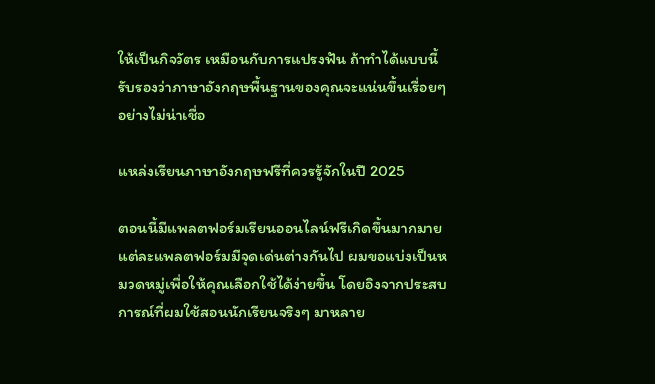ให้เป็นกิจวัตร เหมือนกับการแปรงฟัน ถ้าทำได้แบบนี้รับรองว่าภาษาอังกฤษพื้นฐานของคุณจะแน่นขึ้นเรื่อยๆ อย่างไม่น่าเชื่อ

แหล่งเรียนภาษาอังกฤษฟรีที่ควรรู้จักในปี 2025

ตอนนี้มีแพลตฟอร์มเรียนออนไลน์ฟรีเกิดขึ้นมากมาย แต่ละแพลตฟอร์มมีจุดเด่นต่างกันไป ผมขอแบ่งเป็นหมวดหมู่เพื่อให้คุณเลือกใช้ได้ง่ายขึ้น โดยอิงจากประสบการณ์ที่ผมใช้สอนนักเรียนจริงๆ มาหลาย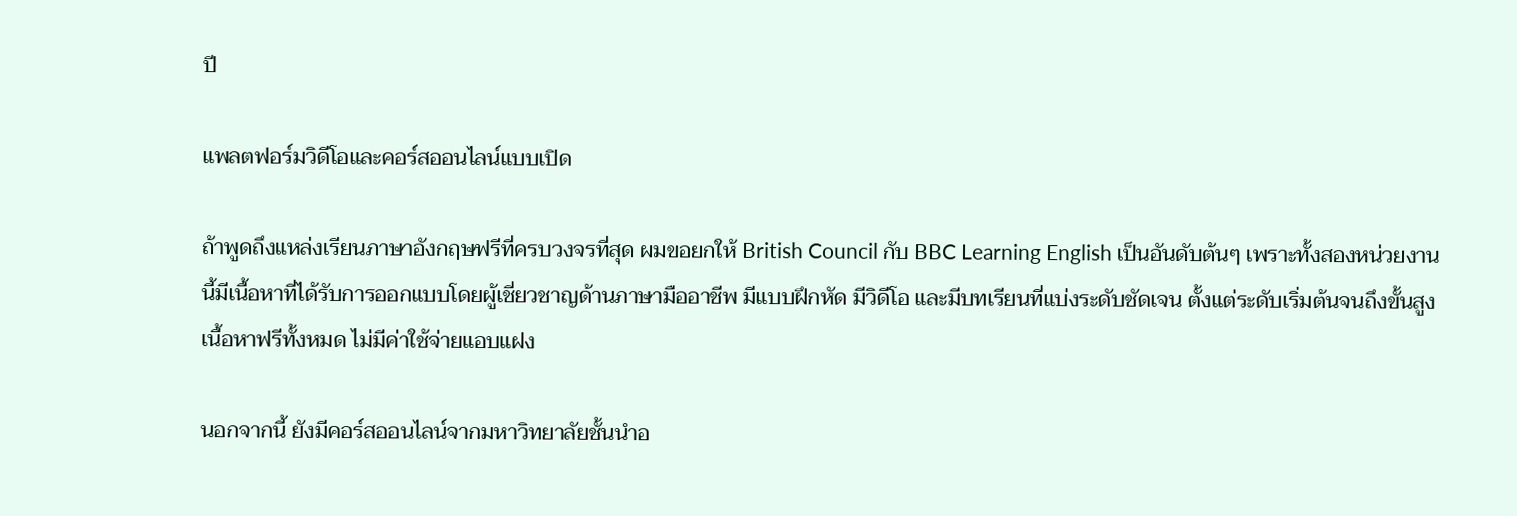ปี

แพลตฟอร์มวิดีโอและคอร์สออนไลน์แบบเปิด

ถ้าพูดถึงแหล่งเรียนภาษาอังกฤษฟรีที่ครบวงจรที่สุด ผมขอยกให้ British Council กับ BBC Learning English เป็นอันดับต้นๆ เพราะทั้งสองหน่วยงานนี้มีเนื้อหาที่ได้รับการออกแบบโดยผู้เชี่ยวชาญด้านภาษามืออาชีพ มีแบบฝึกหัด มีวิดีโอ และมีบทเรียนที่แบ่งระดับชัดเจน ตั้งแต่ระดับเริ่มต้นจนถึงขั้นสูง เนื้อหาฟรีทั้งหมด ไม่มีค่าใช้จ่ายแอบแฝง

นอกจากนี้ ยังมีคอร์สออนไลน์จากมหาวิทยาลัยชั้นนำอ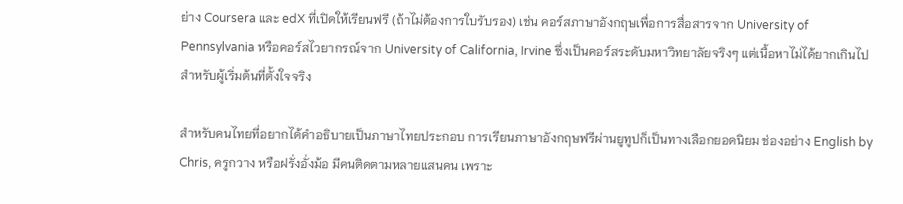ย่าง Coursera และ edX ที่เปิดให้เรียนฟรี (ถ้าไม่ต้องการใบรับรอง) เช่น คอร์สภาษาอังกฤษเพื่อการสื่อสารจาก University of Pennsylvania หรือคอร์สไวยากรณ์จาก University of California, Irvine ซึ่งเป็นคอร์สระดับมหาวิทยาลัยจริงๆ แต่เนื้อหาไม่ได้ยากเกินไปสำหรับผู้เริ่มต้นที่ตั้งใจจริง

สำหรับคนไทยที่อยากได้คำอธิบายเป็นภาษาไทยประกอบ การเรียนภาษาอังกฤษฟรีผ่านยูทูปก็เป็นทางเลือกยอดนิยม ช่องอย่าง English by Chris, ครูกวาง หรือฝรั่งอั่งม้อ มีคนติดตามหลายแสนคน เพราะ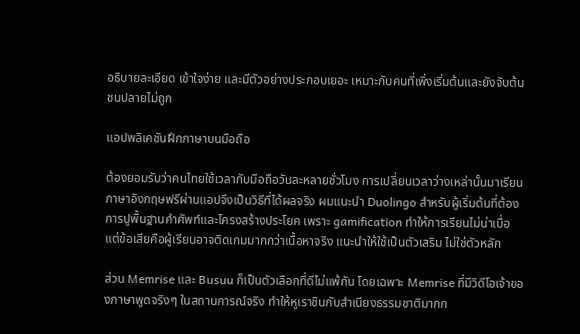อธิบายละเอียด เข้าใจง่าย และมีตัวอย่างประกอบเยอะ เหมาะกับคนที่เพิ่งเริ่มต้นและยังจับต้นชนปลายไม่ถูก

แอปพลิเคชันฝึกภาษาบนมือถือ

ต้องยอมรับว่าคนไทยใช้เวลากับมือถือวันละหลายชั่วโมง การเปลี่ยนเวลาว่างเหล่านั้นมาเรียนภาษาอังกฤษฟรีผ่านแอปจึงเป็นวิธีที่ได้ผลจริง ผมแนะนำ Duolingo สำหรับผู้เริ่มต้นที่ต้องการปูพื้นฐานคำศัพท์และโครงสร้างประโยค เพราะ gamification ทำให้การเรียนไม่น่าเบื่อ แต่ข้อเสียคือผู้เรียนอาจติดเกมมากกว่าเนื้อหาจริง แนะนำให้ใช้เป็นตัวเสริม ไม่ใช่ตัวหลัก

ส่วน Memrise และ Busuu ก็เป็นตัวเลือกที่ดีไม่แพ้กัน โดยเฉพาะ Memrise ที่มีวิดีโอเจ้าของภาษาพูดจริงๆ ในสถานการณ์จริง ทำให้หูเราชินกับสำเนียงธรรมชาติมากก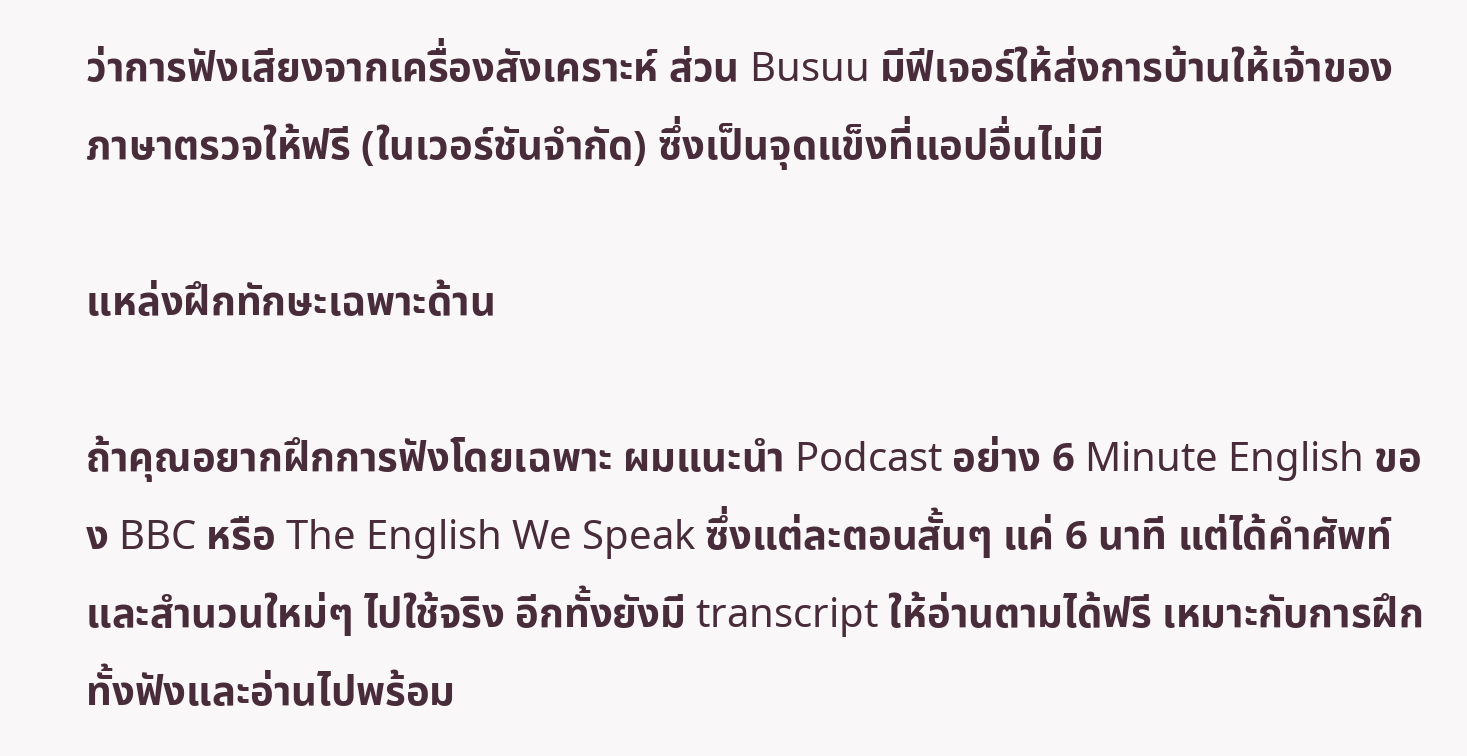ว่าการฟังเสียงจากเครื่องสังเคราะห์ ส่วน Busuu มีฟีเจอร์ให้ส่งการบ้านให้เจ้าของภาษาตรวจให้ฟรี (ในเวอร์ชันจำกัด) ซึ่งเป็นจุดแข็งที่แอปอื่นไม่มี

แหล่งฝึกทักษะเฉพาะด้าน

ถ้าคุณอยากฝึกการฟังโดยเฉพาะ ผมแนะนำ Podcast อย่าง 6 Minute English ของ BBC หรือ The English We Speak ซึ่งแต่ละตอนสั้นๆ แค่ 6 นาที แต่ได้คำศัพท์และสำนวนใหม่ๆ ไปใช้จริง อีกทั้งยังมี transcript ให้อ่านตามได้ฟรี เหมาะกับการฝึกทั้งฟังและอ่านไปพร้อม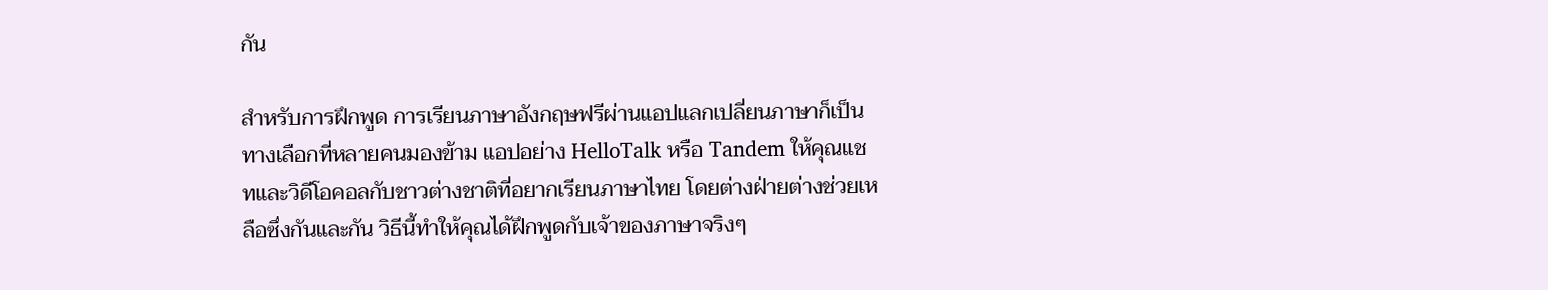กัน

สำหรับการฝึกพูด การเรียนภาษาอังกฤษฟรีผ่านแอปแลกเปลี่ยนภาษาก็เป็นทางเลือกที่หลายคนมองข้าม แอปอย่าง HelloTalk หรือ Tandem ให้คุณแชทและวิดีโอคอลกับชาวต่างชาติที่อยากเรียนภาษาไทย โดยต่างฝ่ายต่างช่วยเหลือซึ่งกันและกัน วิธีนี้ทำให้คุณได้ฝึกพูดกับเจ้าของภาษาจริงๆ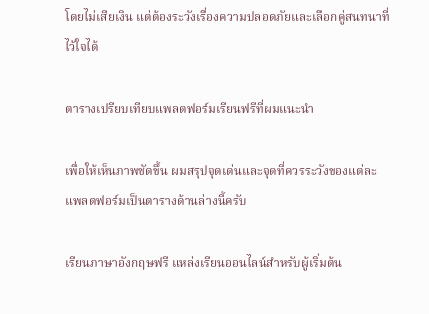โดยไม่เสียเงิน แต่ต้องระวังเรื่องความปลอดภัยและเลือกคู่สนทนาที่ไว้ใจได้

ตารางเปรียบเทียบแพลตฟอร์มเรียนฟรีที่ผมแนะนำ

เพื่อให้เห็นภาพชัดขึ้น ผมสรุปจุดเด่นและจุดที่ควรระวังของแต่ละแพลตฟอร์มเป็นตารางด้านล่างนี้ครับ

เรียนภาษาอังกฤษฟรี แหล่งเรียนออนไลน์สำหรับผู้เริ่มต้น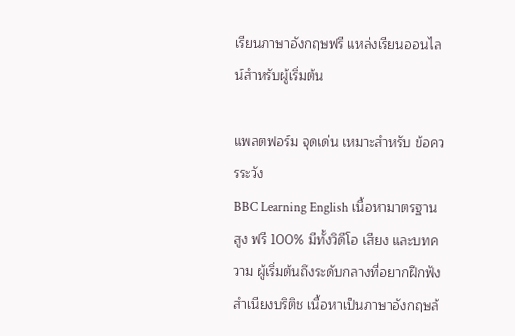เรียนภาษาอังกฤษฟรี แหล่งเรียนออนไลน์สำหรับผู้เริ่มต้น

แพลตฟอร์ม จุดเด่น เหมาะสำหรับ ข้อควรระวัง
BBC Learning English เนื้อหามาตรฐานสูง ฟรี 100% มีทั้งวิดีโอ เสียง และบทความ ผู้เริ่มต้นถึงระดับกลางที่อยากฝึกฟังสำเนียงบริติช เนื้อหาเป็นภาษาอังกฤษล้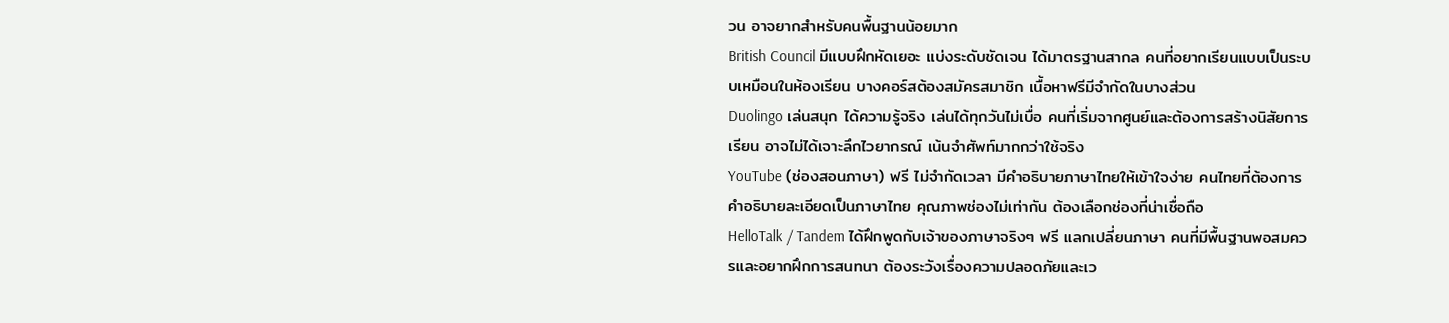วน อาจยากสำหรับคนพื้นฐานน้อยมาก
British Council มีแบบฝึกหัดเยอะ แบ่งระดับชัดเจน ได้มาตรฐานสากล คนที่อยากเรียนแบบเป็นระบบเหมือนในห้องเรียน บางคอร์สต้องสมัครสมาชิก เนื้อหาฟรีมีจำกัดในบางส่วน
Duolingo เล่นสนุก ได้ความรู้จริง เล่นได้ทุกวันไม่เบื่อ คนที่เริ่มจากศูนย์และต้องการสร้างนิสัยการเรียน อาจไม่ได้เจาะลึกไวยากรณ์ เน้นจำศัพท์มากกว่าใช้จริง
YouTube (ช่องสอนภาษา) ฟรี ไม่จำกัดเวลา มีคำอธิบายภาษาไทยให้เข้าใจง่าย คนไทยที่ต้องการคำอธิบายละเอียดเป็นภาษาไทย คุณภาพช่องไม่เท่ากัน ต้องเลือกช่องที่น่าเชื่อถือ
HelloTalk / Tandem ได้ฝึกพูดกับเจ้าของภาษาจริงๆ ฟรี แลกเปลี่ยนภาษา คนที่มีพื้นฐานพอสมควรและอยากฝึกการสนทนา ต้องระวังเรื่องความปลอดภัยและเว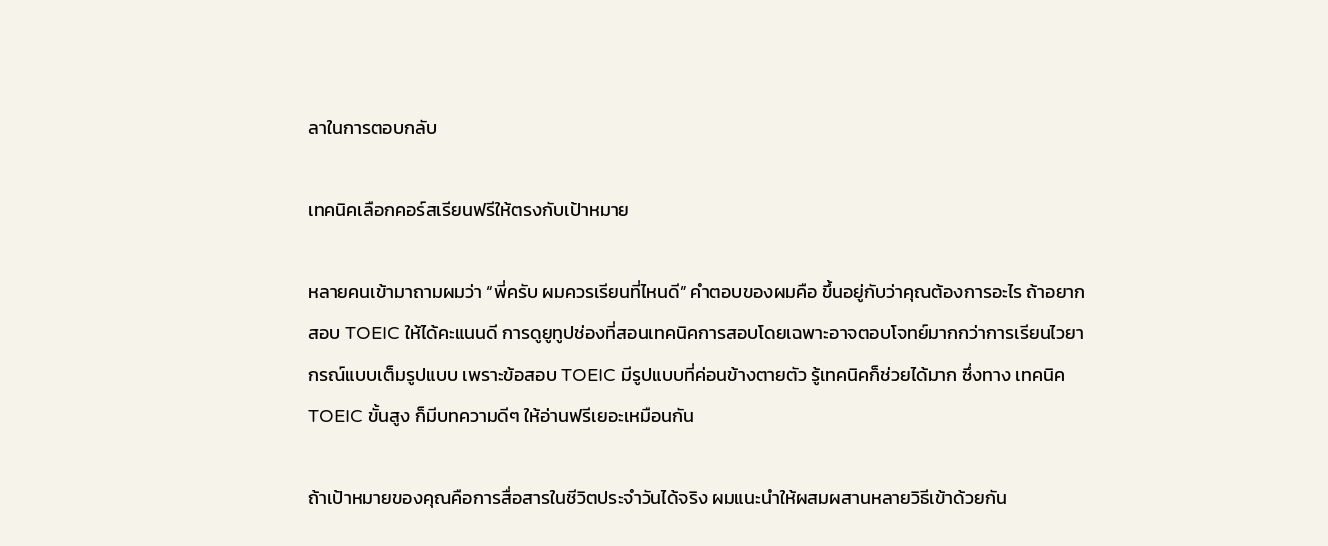ลาในการตอบกลับ

เทคนิคเลือกคอร์สเรียนฟรีให้ตรงกับเป้าหมาย

หลายคนเข้ามาถามผมว่า “พี่ครับ ผมควรเรียนที่ไหนดี” คำตอบของผมคือ ขึ้นอยู่กับว่าคุณต้องการอะไร ถ้าอยากสอบ TOEIC ให้ได้คะแนนดี การดูยูทูปช่องที่สอนเทคนิคการสอบโดยเฉพาะอาจตอบโจทย์มากกว่าการเรียนไวยากรณ์แบบเต็มรูปแบบ เพราะข้อสอบ TOEIC มีรูปแบบที่ค่อนข้างตายตัว รู้เทคนิคก็ช่วยได้มาก ซึ่งทาง เทคนิค TOEIC ขั้นสูง ก็มีบทความดีๆ ให้อ่านฟรีเยอะเหมือนกัน

ถ้าเป้าหมายของคุณคือการสื่อสารในชีวิตประจำวันได้จริง ผมแนะนำให้ผสมผสานหลายวิธีเข้าด้วยกัน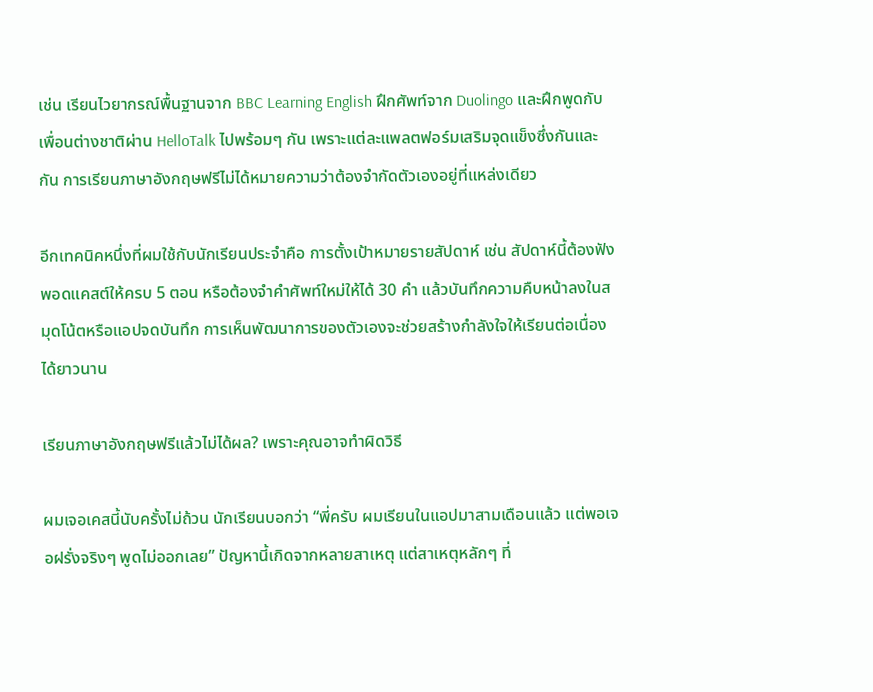เช่น เรียนไวยากรณ์พื้นฐานจาก BBC Learning English ฝึกศัพท์จาก Duolingo และฝึกพูดกับเพื่อนต่างชาติผ่าน HelloTalk ไปพร้อมๆ กัน เพราะแต่ละแพลตฟอร์มเสริมจุดแข็งซึ่งกันและกัน การเรียนภาษาอังกฤษฟรีไม่ได้หมายความว่าต้องจำกัดตัวเองอยู่ที่แหล่งเดียว

อีกเทคนิคหนึ่งที่ผมใช้กับนักเรียนประจำคือ การตั้งเป้าหมายรายสัปดาห์ เช่น สัปดาห์นี้ต้องฟังพอดแคสต์ให้ครบ 5 ตอน หรือต้องจำคำศัพท์ใหม่ให้ได้ 30 คำ แล้วบันทึกความคืบหน้าลงในสมุดโน้ตหรือแอปจดบันทึก การเห็นพัฒนาการของตัวเองจะช่วยสร้างกำลังใจให้เรียนต่อเนื่องได้ยาวนาน

เรียนภาษาอังกฤษฟรีแล้วไม่ได้ผล? เพราะคุณอาจทำผิดวิธี

ผมเจอเคสนี้นับครั้งไม่ถ้วน นักเรียนบอกว่า “พี่ครับ ผมเรียนในแอปมาสามเดือนแล้ว แต่พอเจอฝรั่งจริงๆ พูดไม่ออกเลย” ปัญหานี้เกิดจากหลายสาเหตุ แต่สาเหตุหลักๆ ที่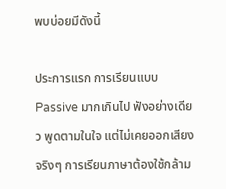พบบ่อยมีดังนี้

ประการแรก การเรียนแบบ Passive มากเกินไป ฟังอย่างเดียว พูดตามในใจ แต่ไม่เคยออกเสียงจริงๆ การเรียนภาษาต้องใช้กล้าม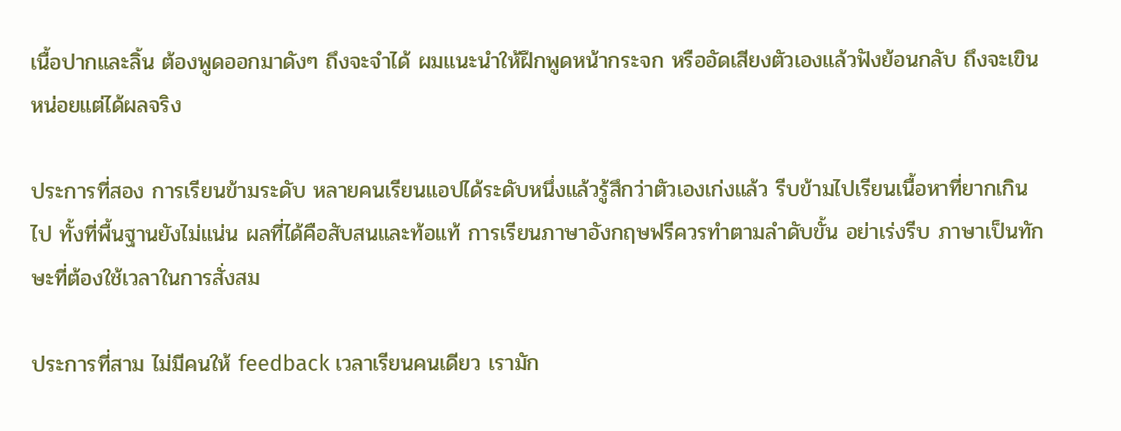เนื้อปากและลิ้น ต้องพูดออกมาดังๆ ถึงจะจำได้ ผมแนะนำให้ฝึกพูดหน้ากระจก หรืออัดเสียงตัวเองแล้วฟังย้อนกลับ ถึงจะเขินหน่อยแต่ได้ผลจริง

ประการที่สอง การเรียนข้ามระดับ หลายคนเรียนแอปได้ระดับหนึ่งแล้วรู้สึกว่าตัวเองเก่งแล้ว รีบข้ามไปเรียนเนื้อหาที่ยากเกินไป ทั้งที่พื้นฐานยังไม่แน่น ผลที่ได้คือสับสนและท้อแท้ การเรียนภาษาอังกฤษฟรีควรทำตามลำดับขั้น อย่าเร่งรีบ ภาษาเป็นทักษะที่ต้องใช้เวลาในการสั่งสม

ประการที่สาม ไม่มีคนให้ feedback เวลาเรียนคนเดียว เรามัก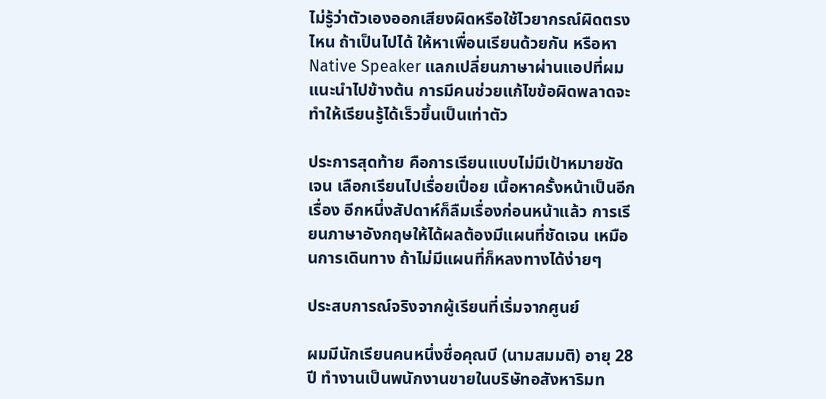ไม่รู้ว่าตัวเองออกเสียงผิดหรือใช้ไวยากรณ์ผิดตรงไหน ถ้าเป็นไปได้ ให้หาเพื่อนเรียนด้วยกัน หรือหา Native Speaker แลกเปลี่ยนภาษาผ่านแอปที่ผมแนะนำไปข้างต้น การมีคนช่วยแก้ไขข้อผิดพลาดจะทำให้เรียนรู้ได้เร็วขึ้นเป็นเท่าตัว

ประการสุดท้าย คือการเรียนแบบไม่มีเป้าหมายชัดเจน เลือกเรียนไปเรื่อยเปื่อย เนื้อหาครั้งหน้าเป็นอีกเรื่อง อีกหนึ่งสัปดาห์ก็ลืมเรื่องก่อนหน้าแล้ว การเรียนภาษาอังกฤษให้ได้ผลต้องมีแผนที่ชัดเจน เหมือนการเดินทาง ถ้าไม่มีแผนที่ก็หลงทางได้ง่ายๆ

ประสบการณ์จริงจากผู้เรียนที่เริ่มจากศูนย์

ผมมีนักเรียนคนหนึ่งชื่อคุณบี (นามสมมติ) อายุ 28 ปี ทำงานเป็นพนักงานขายในบริษัทอสังหาริมท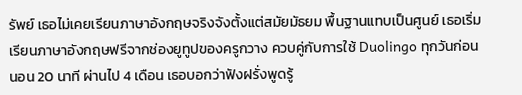รัพย์ เธอไม่เคยเรียนภาษาอังกฤษจริงจังตั้งแต่สมัยมัธยม พื้นฐานแทบเป็นศูนย์ เธอเริ่มเรียนภาษาอังกฤษฟรีจากช่องยูทูปของครูกวาง ควบคู่กับการใช้ Duolingo ทุกวันก่อนนอน 20 นาที ผ่านไป 4 เดือน เธอบอกว่าฟังฝรั่งพูดรู้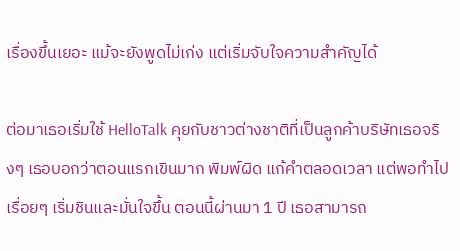เรื่องขึ้นเยอะ แม้จะยังพูดไม่เก่ง แต่เริ่มจับใจความสำคัญได้

ต่อมาเธอเริ่มใช้ HelloTalk คุยกับชาวต่างชาติที่เป็นลูกค้าบริษัทเธอจริงๆ เธอบอกว่าตอนแรกเขินมาก พิมพ์ผิด แก้คำตลอดเวลา แต่พอทำไปเรื่อยๆ เริ่มชินและมั่นใจขึ้น ตอนนี้ผ่านมา 1 ปี เธอสามารถ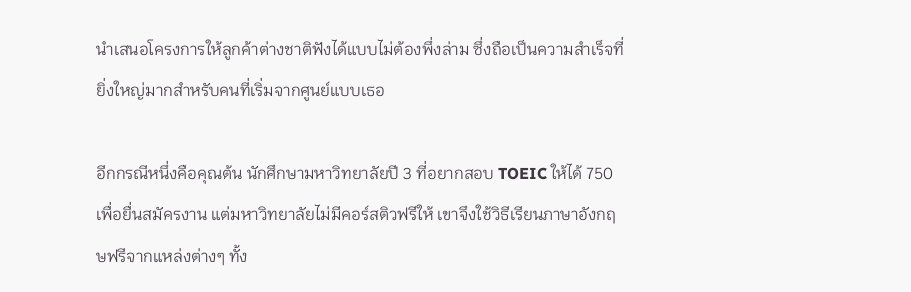นำเสนอโครงการให้ลูกค้าต่างชาติฟังได้แบบไม่ต้องพึ่งล่าม ซึ่งถือเป็นความสำเร็จที่ยิ่งใหญ่มากสำหรับคนที่เริ่มจากศูนย์แบบเธอ

อีกกรณีหนึ่งคือคุณต้น นักศึกษามหาวิทยาลัยปี 3 ที่อยากสอบ TOEIC ให้ได้ 750 เพื่อยื่นสมัครงาน แต่มหาวิทยาลัยไม่มีคอร์สติวฟรีให้ เขาจึงใช้วิธีเรียนภาษาอังกฤษฟรีจากแหล่งต่างๆ ทั้ง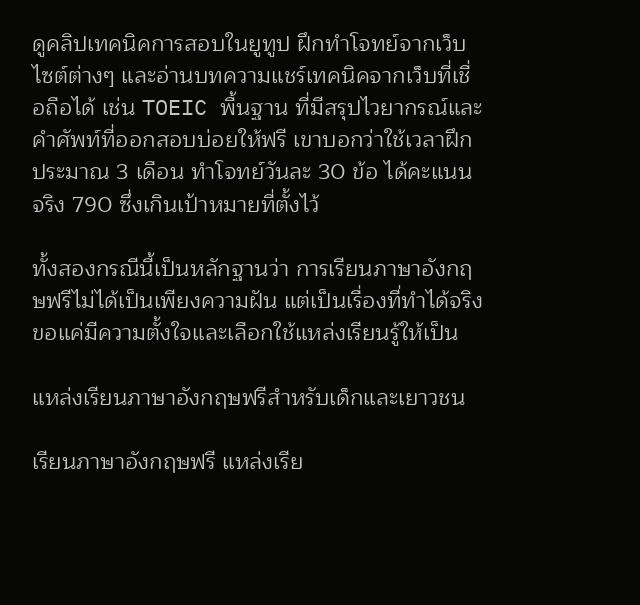ดูคลิปเทคนิคการสอบในยูทูป ฝึกทำโจทย์จากเว็บไซต์ต่างๆ และอ่านบทความแชร์เทคนิคจากเว็บที่เชื่อถือได้ เช่น TOEIC พื้นฐาน ที่มีสรุปไวยากรณ์และคำศัพท์ที่ออกสอบบ่อยให้ฟรี เขาบอกว่าใช้เวลาฝึกประมาณ 3 เดือน ทำโจทย์วันละ 30 ข้อ ได้คะแนนจริง 790 ซึ่งเกินเป้าหมายที่ตั้งไว้

ทั้งสองกรณีนี้เป็นหลักฐานว่า การเรียนภาษาอังกฤษฟรีไม่ได้เป็นเพียงความฝัน แต่เป็นเรื่องที่ทำได้จริง ขอแค่มีความตั้งใจและเลือกใช้แหล่งเรียนรู้ให้เป็น

แหล่งเรียนภาษาอังกฤษฟรีสำหรับเด็กและเยาวชน

เรียนภาษาอังกฤษฟรี แหล่งเรีย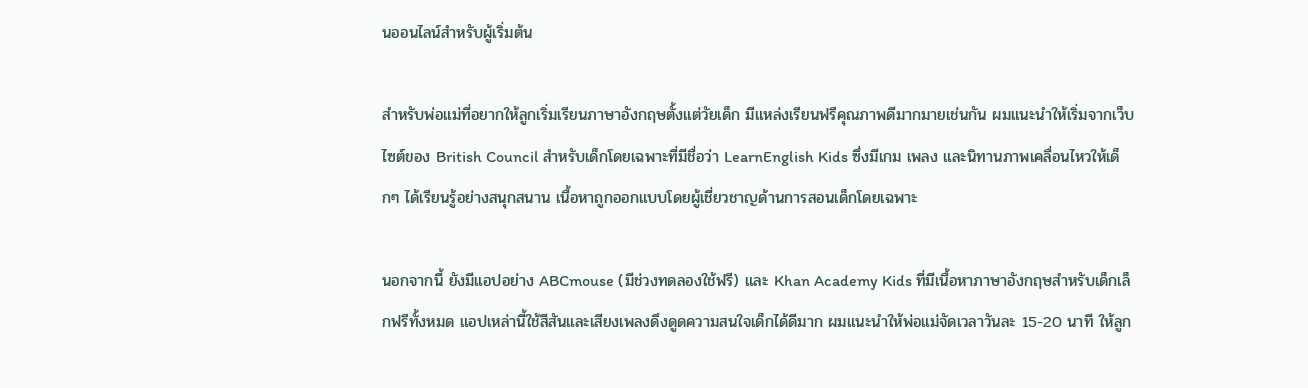นออนไลน์สำหรับผู้เริ่มต้น

สำหรับพ่อแม่ที่อยากให้ลูกเริ่มเรียนภาษาอังกฤษตั้งแต่วัยเด็ก มีแหล่งเรียนฟรีคุณภาพดีมากมายเช่นกัน ผมแนะนำให้เริ่มจากเว็บไซต์ของ British Council สำหรับเด็กโดยเฉพาะที่มีชื่อว่า LearnEnglish Kids ซึ่งมีเกม เพลง และนิทานภาพเคลื่อนไหวให้เด็กๆ ได้เรียนรู้อย่างสนุกสนาน เนื้อหาถูกออกแบบโดยผู้เชี่ยวชาญด้านการสอนเด็กโดยเฉพาะ

นอกจากนี้ ยังมีแอปอย่าง ABCmouse (มีช่วงทดลองใช้ฟรี) และ Khan Academy Kids ที่มีเนื้อหาภาษาอังกฤษสำหรับเด็กเล็กฟรีทั้งหมด แอปเหล่านี้ใช้สีสันและเสียงเพลงดึงดูดความสนใจเด็กได้ดีมาก ผมแนะนำให้พ่อแม่จัดเวลาวันละ 15-20 นาที ให้ลูก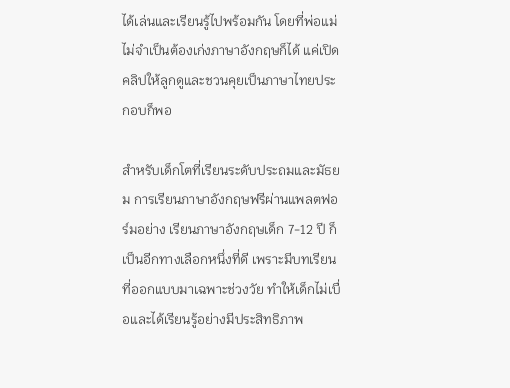ได้เล่นและเรียนรู้ไปพร้อมกัน โดยที่พ่อแม่ไม่จำเป็นต้องเก่งภาษาอังกฤษก็ได้ แค่เปิดคลิปให้ลูกดูและชวนคุยเป็นภาษาไทยประกอบก็พอ

สำหรับเด็กโตที่เรียนระดับประถมและมัธยม การเรียนภาษาอังกฤษฟรีผ่านแพลตฟอร์มอย่าง เรียนภาษาอังกฤษเด็ก 7-12 ปี ก็เป็นอีกทางเลือกหนึ่งที่ดี เพราะมีบทเรียนที่ออกแบบมาเฉพาะช่วงวัย ทำให้เด็กไม่เบื่อและได้เรียนรู้อย่างมีประสิทธิภาพ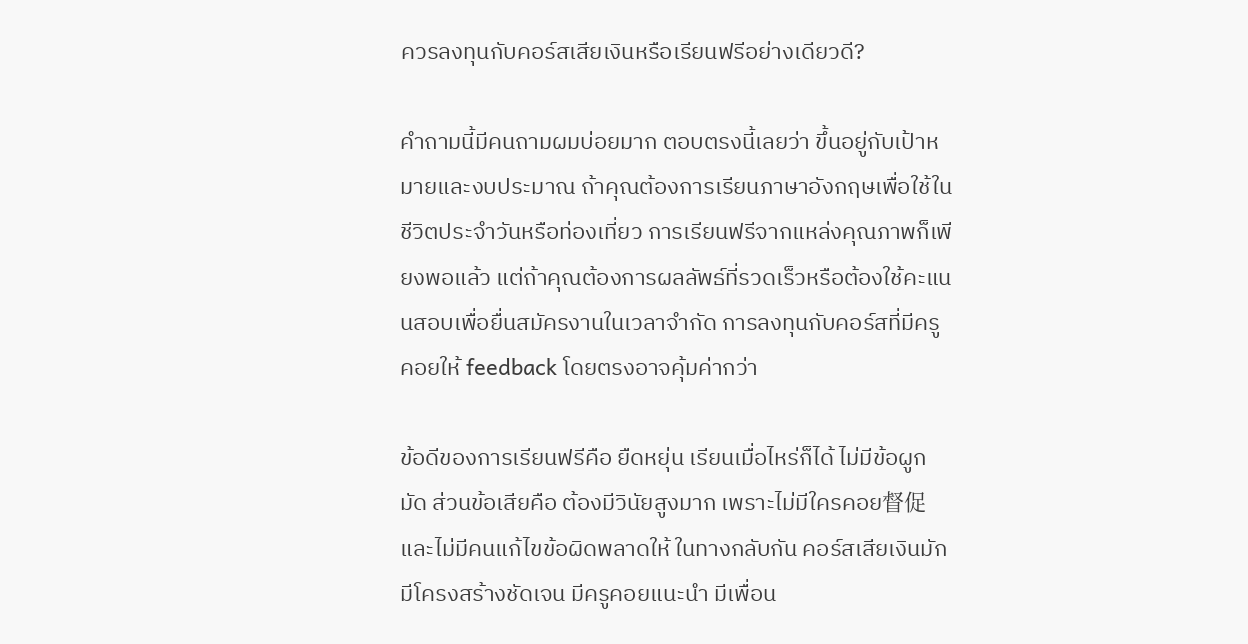ควรลงทุนกับคอร์สเสียเงินหรือเรียนฟรีอย่างเดียวดี?

คำถามนี้มีคนถามผมบ่อยมาก ตอบตรงนี้เลยว่า ขึ้นอยู่กับเป้าหมายและงบประมาณ ถ้าคุณต้องการเรียนภาษาอังกฤษเพื่อใช้ในชีวิตประจำวันหรือท่องเที่ยว การเรียนฟรีจากแหล่งคุณภาพก็เพียงพอแล้ว แต่ถ้าคุณต้องการผลลัพธ์ที่รวดเร็วหรือต้องใช้คะแนนสอบเพื่อยื่นสมัครงานในเวลาจำกัด การลงทุนกับคอร์สที่มีครูคอยให้ feedback โดยตรงอาจคุ้มค่ากว่า

ข้อดีของการเรียนฟรีคือ ยืดหยุ่น เรียนเมื่อไหร่ก็ได้ ไม่มีข้อผูกมัด ส่วนข้อเสียคือ ต้องมีวินัยสูงมาก เพราะไม่มีใครคอย督促 และไม่มีคนแก้ไขข้อผิดพลาดให้ ในทางกลับกัน คอร์สเสียเงินมักมีโครงสร้างชัดเจน มีครูคอยแนะนำ มีเพื่อน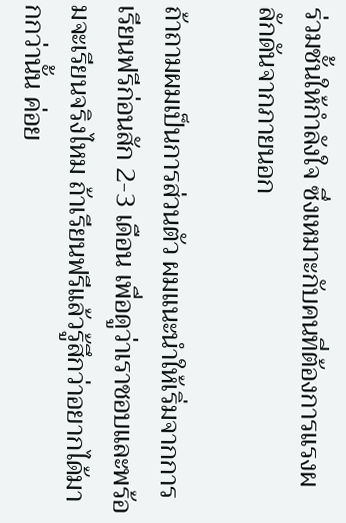ร่วมชั้นให้กำลังใจ ซึ่งเหมาะกับคนที่ต้องการแรงผลักดันจากภายนอก

ถ้าถามผมเป็นการส่วนตัว ผมแนะนำให้เริ่มจากการเรียนฟรีก่อนสัก 2-3 เดือน เพื่อดูว่าเราชอบและพร้อมจะเรียนจริงไหม ถ้าเรียนฟรีแล้วรู้สึกว่าอยากได้มากกว่านั้น ค่อย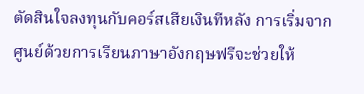ตัดสินใจลงทุนกับคอร์สเสียเงินทีหลัง การเริ่มจากศูนย์ด้วยการเรียนภาษาอังกฤษฟรีจะช่วยให้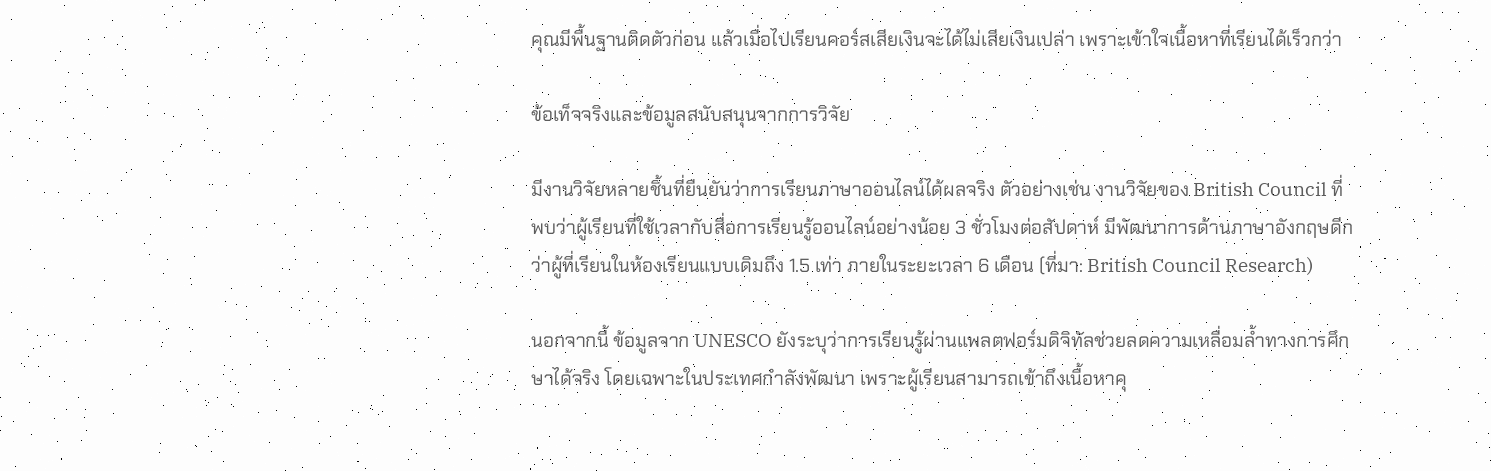คุณมีพื้นฐานติดตัวก่อน แล้วเมื่อไปเรียนคอร์สเสียเงินจะได้ไม่เสียเงินเปล่า เพราะเข้าใจเนื้อหาที่เรียนได้เร็วกว่า

ข้อเท็จจริงและข้อมูลสนับสนุนจากการวิจัย

มีงานวิจัยหลายชิ้นที่ยืนยันว่าการเรียนภาษาออนไลน์ได้ผลจริง ตัวอย่างเช่น งานวิจัยของ British Council ที่พบว่าผู้เรียนที่ใช้เวลากับสื่อการเรียนรู้ออนไลน์อย่างน้อย 3 ชั่วโมงต่อสัปดาห์ มีพัฒนาการด้านภาษาอังกฤษดีกว่าผู้ที่เรียนในห้องเรียนแบบเดิมถึง 1.5 เท่า ภายในระยะเวลา 6 เดือน (ที่มา: British Council Research)

นอกจากนี้ ข้อมูลจาก UNESCO ยังระบุว่าการเรียนรู้ผ่านแพลตฟอร์มดิจิทัลช่วยลดความเหลื่อมล้ำทางการศึกษาได้จริง โดยเฉพาะในประเทศกำลังพัฒนา เพราะผู้เรียนสามารถเข้าถึงเนื้อหาคุ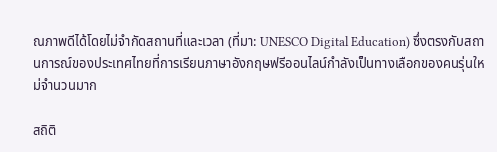ณภาพดีได้โดยไม่จำกัดสถานที่และเวลา (ที่มา: UNESCO Digital Education) ซึ่งตรงกับสถานการณ์ของประเทศไทยที่การเรียนภาษาอังกฤษฟรีออนไลน์กำลังเป็นทางเลือกของคนรุ่นใหม่จำนวนมาก

สถิติ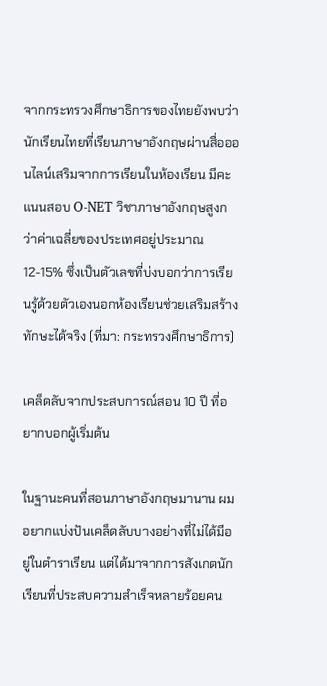จากกระทรวงศึกษาธิการของไทยยังพบว่า นักเรียนไทยที่เรียนภาษาอังกฤษผ่านสื่อออนไลน์เสริมจากการเรียนในห้องเรียน มีคะแนนสอบ O-NET วิชาภาษาอังกฤษสูงกว่าค่าเฉลี่ยของประเทศอยู่ประมาณ 12-15% ซึ่งเป็นตัวเลขที่บ่งบอกว่าการเรียนรู้ด้วยตัวเองนอกห้องเรียนช่วยเสริมสร้างทักษะได้จริง (ที่มา: กระทรวงศึกษาธิการ)

เคล็ดลับจากประสบการณ์สอน 10 ปี ที่อยากบอกผู้เริ่มต้น

ในฐานะคนที่สอนภาษาอังกฤษมานาน ผมอยากแบ่งปันเคล็ดลับบางอย่างที่ไม่ได้มีอยู่ในตำราเรียน แต่ได้มาจากการสังเกตนักเรียนที่ประสบความสำเร็จหลายร้อยคน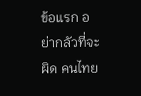ข้อแรก อย่ากลัวที่จะผิด คนไทย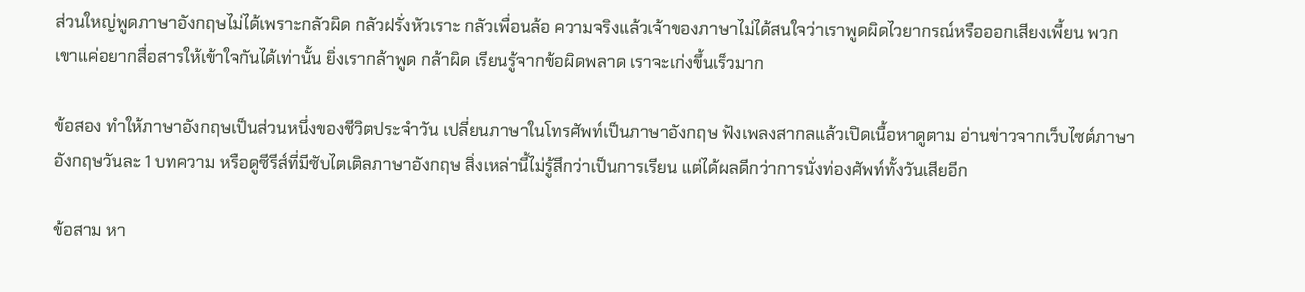ส่วนใหญ่พูดภาษาอังกฤษไม่ได้เพราะกลัวผิด กลัวฝรั่งหัวเราะ กลัวเพื่อนล้อ ความจริงแล้วเจ้าของภาษาไม่ได้สนใจว่าเราพูดผิดไวยากรณ์หรือออกเสียงเพี้ยน พวกเขาแค่อยากสื่อสารให้เข้าใจกันได้เท่านั้น ยิ่งเรากล้าพูด กล้าผิด เรียนรู้จากข้อผิดพลาด เราจะเก่งขึ้นเร็วมาก

ข้อสอง ทำให้ภาษาอังกฤษเป็นส่วนหนึ่งของชีวิตประจำวัน เปลี่ยนภาษาในโทรศัพท์เป็นภาษาอังกฤษ ฟังเพลงสากลแล้วเปิดเนื้อหาดูตาม อ่านข่าวจากเว็บไซต์ภาษาอังกฤษวันละ 1 บทความ หรือดูซีรีส์ที่มีซับไตเติลภาษาอังกฤษ สิ่งเหล่านี้ไม่รู้สึกว่าเป็นการเรียน แต่ได้ผลดีกว่าการนั่งท่องศัพท์ทั้งวันเสียอีก

ข้อสาม หา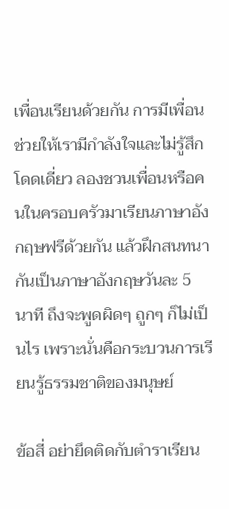เพื่อนเรียนด้วยกัน การมีเพื่อนช่วยให้เรามีกำลังใจและไม่รู้สึกโดดเดี่ยว ลองชวนเพื่อนหรือคนในครอบครัวมาเรียนภาษาอังกฤษฟรีด้วยกัน แล้วฝึกสนทนากันเป็นภาษาอังกฤษวันละ 5 นาที ถึงจะพูดผิดๆ ถูกๆ ก็ไม่เป็นไร เพราะนั่นคือกระบวนการเรียนรู้ธรรมชาติของมนุษย์

ข้อสี่ อย่ายึดติดกับตำราเรียน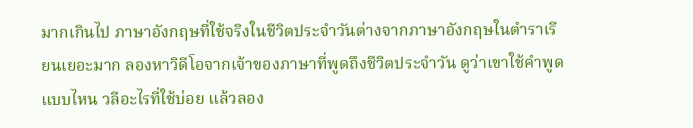มากเกินไป ภาษาอังกฤษที่ใช้จริงในชีวิตประจำวันต่างจากภาษาอังกฤษในตำราเรียนเยอะมาก ลองหาวิดีโอจากเจ้าของภาษาที่พูดถึงชีวิตประจำวัน ดูว่าเขาใช้คำพูดแบบไหน วลีอะไรที่ใช้บ่อย แล้วลอง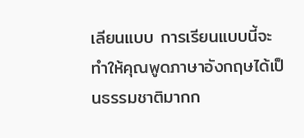เลียนแบบ การเรียนแบบนี้จะทำให้คุณพูดภาษาอังกฤษได้เป็นธรรมชาติมากก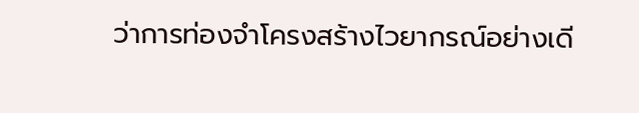ว่าการท่องจำโครงสร้างไวยากรณ์อย่างเดี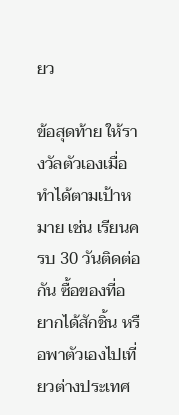ยว

ข้อสุดท้าย ให้รางวัลตัวเองเมื่อทำได้ตามเป้าหมาย เช่น เรียนครบ 30 วันติดต่อกัน ซื้อของที่อยากได้สักชิ้น หรือพาตัวเองไปเที่ยวต่างประเทศ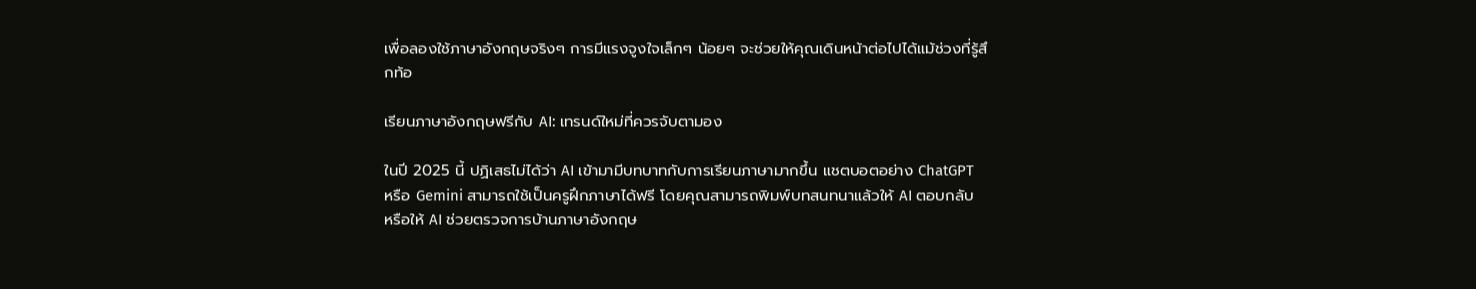เพื่อลองใช้ภาษาอังกฤษจริงๆ การมีแรงจูงใจเล็กๆ น้อยๆ จะช่วยให้คุณเดินหน้าต่อไปได้แม้ช่วงที่รู้สึกท้อ

เรียนภาษาอังกฤษฟรีกับ AI: เทรนด์ใหม่ที่ควรจับตามอง

ในปี 2025 นี้ ปฏิเสธไม่ได้ว่า AI เข้ามามีบทบาทกับการเรียนภาษามากขึ้น แชตบอตอย่าง ChatGPT หรือ Gemini สามารถใช้เป็นครูฝึกภาษาได้ฟรี โดยคุณสามารถพิมพ์บทสนทนาแล้วให้ AI ตอบกลับ หรือให้ AI ช่วยตรวจการบ้านภาษาอังกฤษ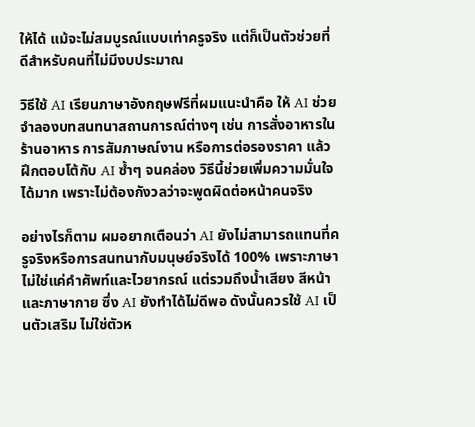ให้ได้ แม้จะไม่สมบูรณ์แบบเท่าครูจริง แต่ก็เป็นตัวช่วยที่ดีสำหรับคนที่ไม่มีงบประมาณ

วิธีใช้ AI เรียนภาษาอังกฤษฟรีที่ผมแนะนำคือ ให้ AI ช่วยจำลองบทสนทนาสถานการณ์ต่างๆ เช่น การสั่งอาหารในร้านอาหาร การสัมภาษณ์งาน หรือการต่อรองราคา แล้วฝึกตอบโต้กับ AI ซ้ำๆ จนคล่อง วิธีนี้ช่วยเพิ่มความมั่นใจได้มาก เพราะไม่ต้องกังวลว่าจะพูดผิดต่อหน้าคนจริง

อย่างไรก็ตาม ผมอยากเตือนว่า AI ยังไม่สามารถแทนที่ครูจริงหรือการสนทนากับมนุษย์จริงได้ 100% เพราะภาษาไม่ใช่แค่คำศัพท์และไวยากรณ์ แต่รวมถึงน้ำเสียง สีหน้า และภาษากาย ซึ่ง AI ยังทำได้ไม่ดีพอ ดังนั้นควรใช้ AI เป็นตัวเสริม ไม่ใช่ตัวห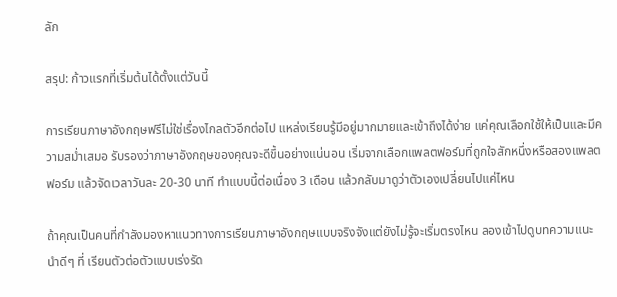ลัก

สรุป: ก้าวแรกที่เริ่มต้นได้ตั้งแต่วันนี้

การเรียนภาษาอังกฤษฟรีไม่ใช่เรื่องไกลตัวอีกต่อไป แหล่งเรียนรู้มีอยู่มากมายและเข้าถึงได้ง่าย แค่คุณเลือกใช้ให้เป็นและมีความสม่ำเสมอ รับรองว่าภาษาอังกฤษของคุณจะดีขึ้นอย่างแน่นอน เริ่มจากเลือกแพลตฟอร์มที่ถูกใจสักหนึ่งหรือสองแพลตฟอร์ม แล้วจัดเวลาวันละ 20-30 นาที ทำแบบนี้ต่อเนื่อง 3 เดือน แล้วกลับมาดูว่าตัวเองเปลี่ยนไปแค่ไหน

ถ้าคุณเป็นคนที่กำลังมองหาแนวทางการเรียนภาษาอังกฤษแบบจริงจังแต่ยังไม่รู้จะเริ่มตรงไหน ลองเข้าไปดูบทความแนะนำดีๆ ที่ เรียนตัวต่อตัวแบบเร่งรัด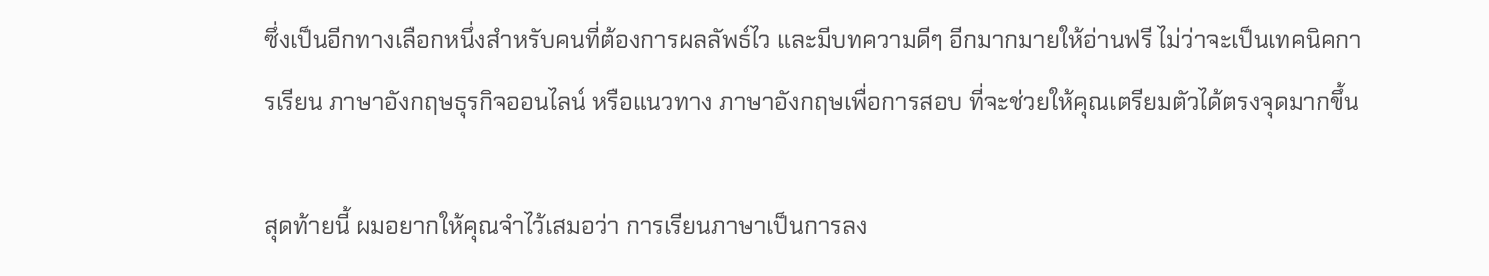ซึ่งเป็นอีกทางเลือกหนึ่งสำหรับคนที่ต้องการผลลัพธ์ไว และมีบทความดีๆ อีกมากมายให้อ่านฟรี ไม่ว่าจะเป็นเทคนิคการเรียน ภาษาอังกฤษธุรกิจออนไลน์ หรือแนวทาง ภาษาอังกฤษเพื่อการสอบ ที่จะช่วยให้คุณเตรียมตัวได้ตรงจุดมากขึ้น

สุดท้ายนี้ ผมอยากให้คุณจำไว้เสมอว่า การเรียนภาษาเป็นการลง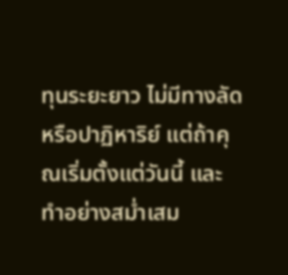ทุนระยะยาว ไม่มีทางลัดหรือปาฏิหาริย์ แต่ถ้าคุณเริ่มตั้งแต่วันนี้ และทำอย่างสม่ำเสม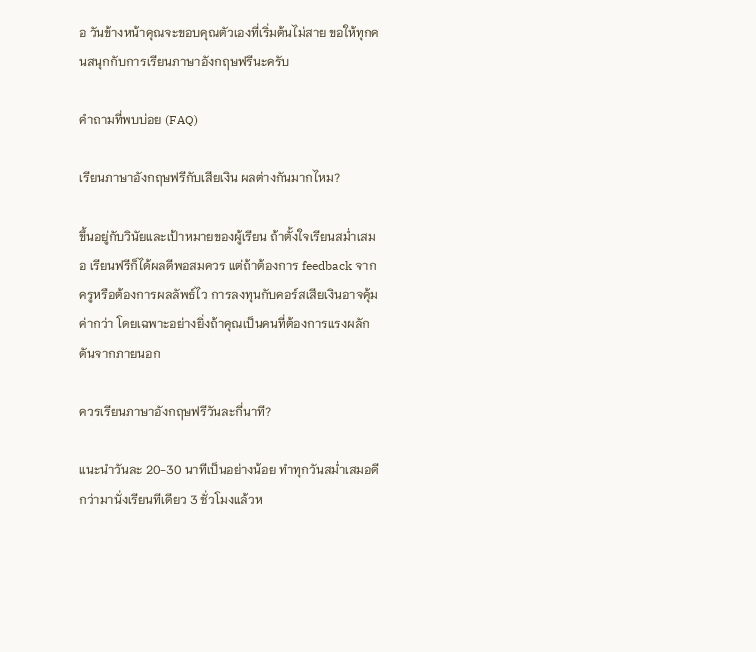อ วันข้างหน้าคุณจะขอบคุณตัวเองที่เริ่มต้นไม่สาย ขอให้ทุกคนสนุกกับการเรียนภาษาอังกฤษฟรีนะครับ

คำถามที่พบบ่อย (FAQ)

เรียนภาษาอังกฤษฟรีกับเสียเงิน ผลต่างกันมากไหม?

ขึ้นอยู่กับวินัยและเป้าหมายของผู้เรียน ถ้าตั้งใจเรียนสม่ำเสมอ เรียนฟรีก็ได้ผลดีพอสมควร แต่ถ้าต้องการ feedback จากครูหรือต้องการผลลัพธ์ไว การลงทุนกับคอร์สเสียเงินอาจคุ้มค่ากว่า โดยเฉพาะอย่างยิ่งถ้าคุณเป็นคนที่ต้องการแรงผลักดันจากภายนอก

ควรเรียนภาษาอังกฤษฟรีวันละกี่นาที?

แนะนำวันละ 20-30 นาทีเป็นอย่างน้อย ทำทุกวันสม่ำเสมอดีกว่ามานั่งเรียนทีเดียว 3 ชั่วโมงแล้วห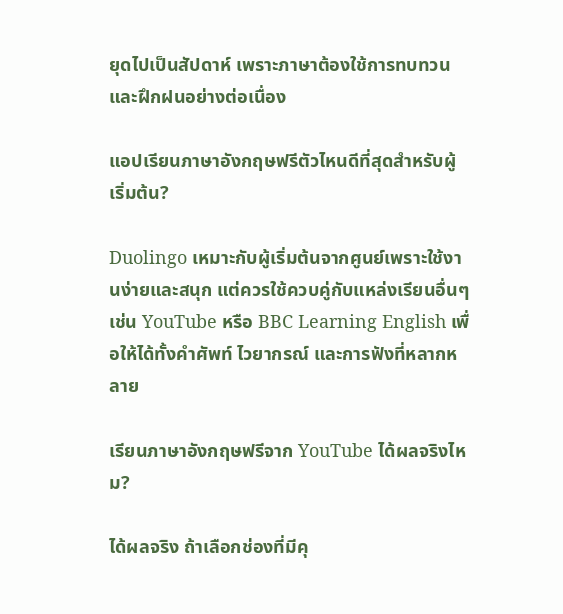ยุดไปเป็นสัปดาห์ เพราะภาษาต้องใช้การทบทวนและฝึกฝนอย่างต่อเนื่อง

แอปเรียนภาษาอังกฤษฟรีตัวไหนดีที่สุดสำหรับผู้เริ่มต้น?

Duolingo เหมาะกับผู้เริ่มต้นจากศูนย์เพราะใช้งานง่ายและสนุก แต่ควรใช้ควบคู่กับแหล่งเรียนอื่นๆ เช่น YouTube หรือ BBC Learning English เพื่อให้ได้ทั้งคำศัพท์ ไวยากรณ์ และการฟังที่หลากหลาย

เรียนภาษาอังกฤษฟรีจาก YouTube ได้ผลจริงไหม?

ได้ผลจริง ถ้าเลือกช่องที่มีคุ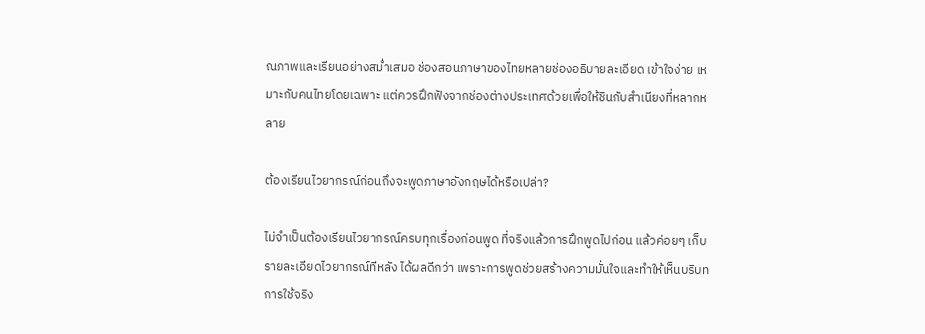ณภาพและเรียนอย่างสม่ำเสมอ ช่องสอนภาษาของไทยหลายช่องอธิบายละเอียด เข้าใจง่าย เหมาะกับคนไทยโดยเฉพาะ แต่ควรฝึกฟังจากช่องต่างประเทศด้วยเพื่อให้ชินกับสำเนียงที่หลากหลาย

ต้องเรียนไวยากรณ์ก่อนถึงจะพูดภาษาอังกฤษได้หรือเปล่า?

ไม่จำเป็นต้องเรียนไวยากรณ์ครบทุกเรื่องก่อนพูด ที่จริงแล้วการฝึกพูดไปก่อน แล้วค่อยๆ เก็บรายละเอียดไวยากรณ์ทีหลัง ได้ผลดีกว่า เพราะการพูดช่วยสร้างความมั่นใจและทำให้เห็นบริบทการใช้จริง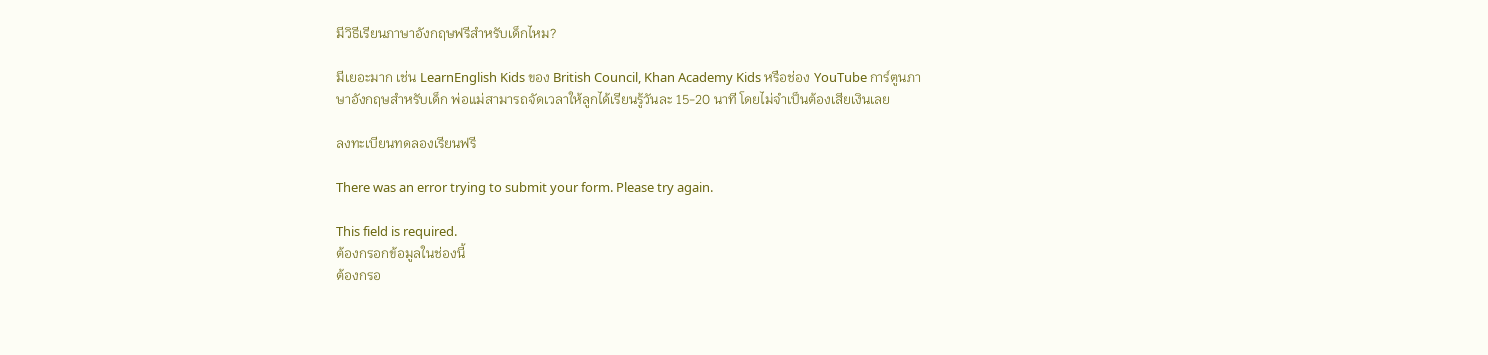มีวิธีเรียนภาษาอังกฤษฟรีสำหรับเด็กไหม?

มีเยอะมาก เช่น LearnEnglish Kids ของ British Council, Khan Academy Kids หรือช่อง YouTube การ์ตูนภาษาอังกฤษสำหรับเด็ก พ่อแม่สามารถจัดเวลาให้ลูกได้เรียนรู้วันละ 15-20 นาที โดยไม่จำเป็นต้องเสียเงินเลย

ลงทะเบียนทดลองเรียนฟรี

There was an error trying to submit your form. Please try again.

This field is required.
ต้องกรอกข้อมูลในช่องนี้
ต้องกรอ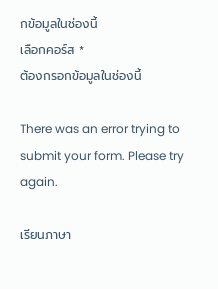กข้อมูลในช่องนี้
เลือกคอร์ส *
ต้องกรอกข้อมูลในช่องนี้

There was an error trying to submit your form. Please try again.

เรียนภาษา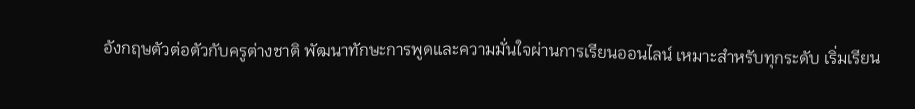อังกฤษตัวต่อตัวกับครูต่างชาติ พัฒนาทักษะการพูดและความมั่นใจผ่านการเรียนออนไลน์ เหมาะสำหรับทุกระดับ เริ่มเรียน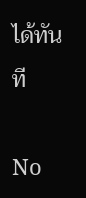ได้ทันที

No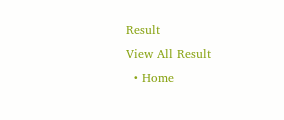Result
View All Result
  • Home